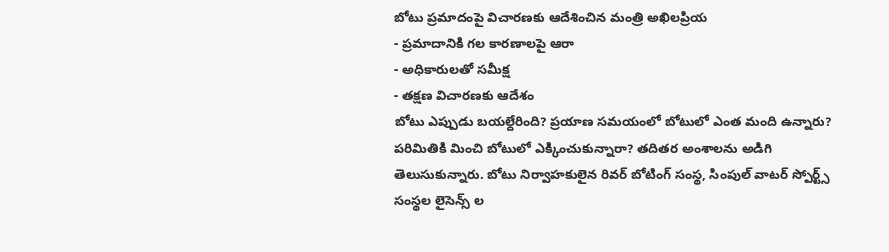బోటు ప్రమాదంపై విచారణకు ఆదేశించిన మంత్రి అఖిలప్రియ
- ప్రమాదానికి గల కారణాలపై ఆరా
- అధికారులతో సమీక్ష
- తక్షణ విచారణకు ఆదేశం
బోటు ఎప్పుడు బయల్దేరింది? ప్రయాణ సమయంలో బోటులో ఎంత మంది ఉన్నారు? పరిమితికి మించి బోటులో ఎక్కించుకున్నారా? తదితర అంశాలను అడిగి తెలుసుకున్నారు. బోటు నిర్వాహకులైన రివర్ బోటింగ్ సంస్థ, సింపుల్ వాటర్ స్పోర్ట్స్ సంస్థల లైసెన్స్ ల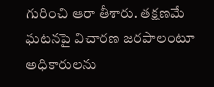గురించి ఆరా తీశారు. తక్షణమే ఘటనపై విచారణ జరపాలంటూ అధికారులను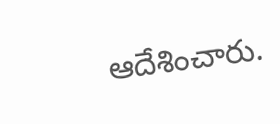ఆదేశించారు.